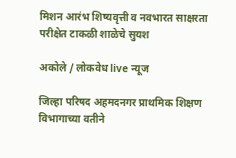मिशन आरंभ शिष्यवृत्ती व नवभारत साक्षरता परीक्षेत टाकळी शाळेचे सुयश

अकोले / लोकवेध live न्यूज

जिल्हा परिषद अहमदनगर प्राथमिक शिक्षण विभागाच्या वतीने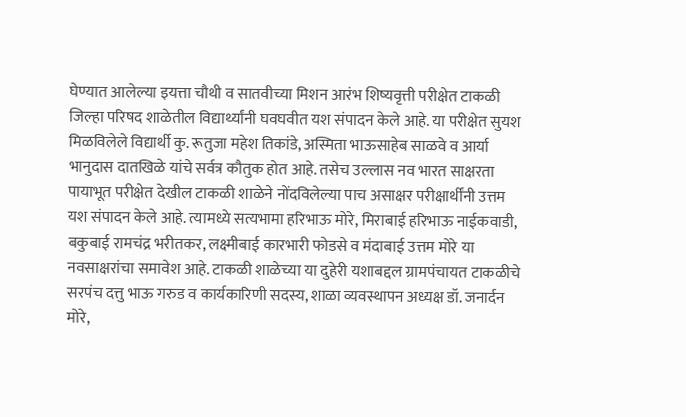घेण्यात आलेल्या इयत्ता चौथी व सातवीच्या मिशन आरंभ शिष्यवृत्ती परीक्षेत टाकळी जिल्हा परिषद शाळेतील विद्यार्थ्यांनी घवघवीत यश संपादन केले आहे. या परीक्षेत सुयश मिळविलेले विद्यार्थी कु. रूतुजा महेश तिकांडे, अस्मिता भाऊसाहेब साळवे‌ व आर्या भानुदास दातखिळे यांचे सर्वत्र कौतुक होत आहे. तसेच उल्लास नव भारत साक्षरता पायाभूत परीक्षेत देखील टाकळी शाळेने नोंदविलेल्या पाच असाक्षर परीक्षार्थींनी उत्तम यश संपादन केले आहे. त्यामध्ये सत्यभामा हरिभाऊ मोरे, मिराबाई हरिभाऊ नाईकवाडी, बकुबाई रामचंद्र भरीतकर, लक्ष्मीबाई कारभारी फोडसे व मंदाबाई उत्तम मोरे या नवसाक्षरांचा समावेश आहे. टाकळी शाळेच्या या दुहेरी यशाबद्दल ग्रामपंचायत टाकळीचे सरपंच दत्तु भाऊ गरुड व कार्यकारिणी सदस्य, शाळा व्यवस्थापन अध्यक्ष डॉ. जनार्दन मोरे,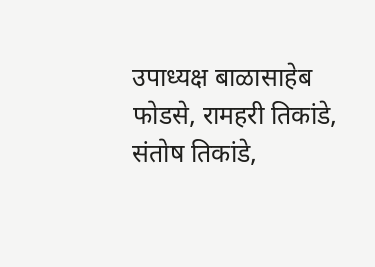उपाध्यक्ष बाळासाहेब फोडसे, रामहरी तिकांडे, संतोष तिकांडे,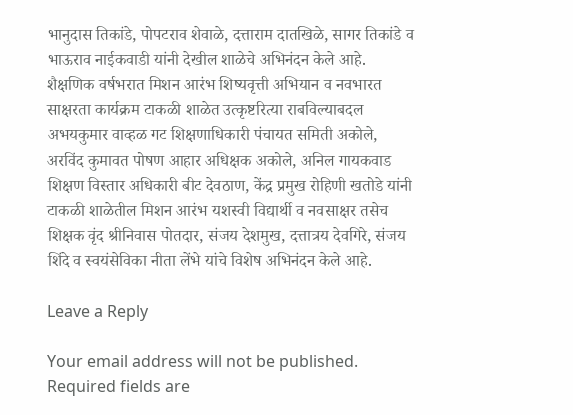भानुदास तिकांडे, पोपटराव शेवाळे, दत्ताराम दातखिळे, सागर तिकांडे व भाऊराव नाईकवाडी यांनी देखील शाळेचे अभिनंदन केले आहे. शैक्षणिक वर्षभरात मिशन आरंभ शिष्यवृत्ती अभियान व नवभारत साक्षरता कार्यक्रम टाकळी शाळेत उत्कृष्टरित्या राबविल्याबदल अभयकुमार वाव्हळ गट शिक्षणाधिकारी पंचायत समिती अकोले, अरविंद कुमावत पोषण आहार अधिक्षक अकोले, अनिल गायकवाड शिक्षण विस्तार अधिकारी बीट देवठाण, केंद्र प्रमुख रोहिणी खतोडे यांनी टाकळी शाळेतील मिशन आरंभ यशस्वी विद्यार्थी व नवसाक्षर तसेच शिक्षक वृंद श्रीनिवास पोतदार, संजय देशमुख, दत्तात्रय देवगिरे, संजय शिंदे व स्वयंसेविका नीता लेंभे यांचे विशेष अभिनंदन केले आहे.

Leave a Reply

Your email address will not be published. Required fields are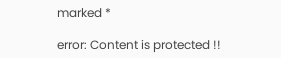marked *

error: Content is protected !!